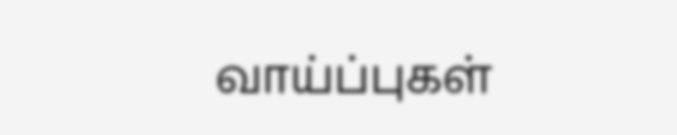வாய்ப்புகள்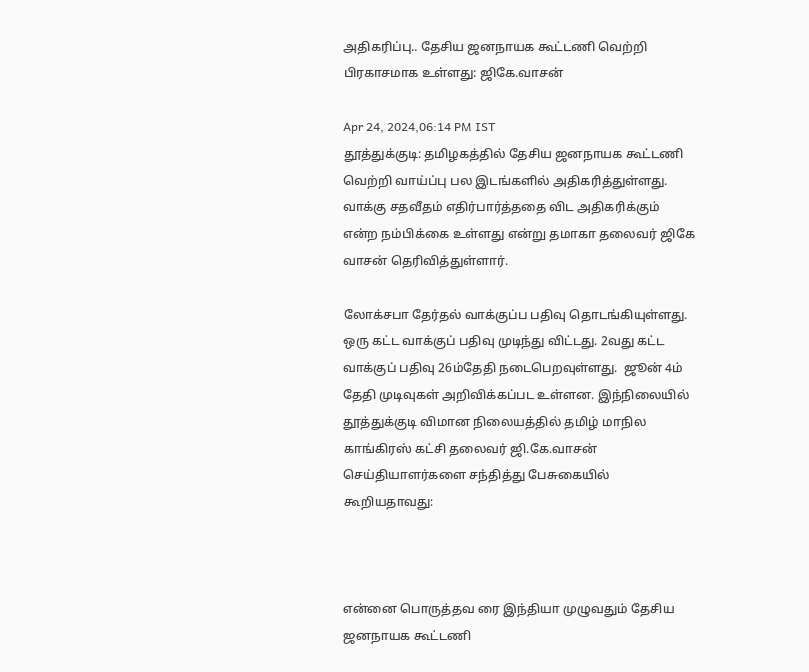அதிகரிப்பு.. தேசிய ஜனநாயக கூட்டணி வெற்றி பிரகாசமாக உள்ளது: ஜிகே.வாசன்

Apr 24, 2024,06:14 PM IST
தூத்துக்குடி: தமிழகத்தில் தேசிய ஜனநாயக கூட்டணி வெற்றி வாய்ப்பு பல இடங்களில் அதிகரித்துள்ளது. வாக்கு சதவீதம் எதிர்பார்த்ததை விட அதிகரிக்கும்  என்ற நம்பிக்கை உள்ளது என்று தமாகா தலைவர் ஜிகே வாசன் தெரிவித்துள்ளார்.

லோக்சபா தேர்தல் வாக்குப்ப பதிவு தொடங்கியுள்ளது. ஒரு கட்ட வாக்குப் பதிவு முடிந்து விட்டது. 2வது கட்ட வாக்குப் பதிவு 26ம்தேதி நடைபெறவுள்ளது.  ஜூன் 4ம் தேதி முடிவுகள் அறிவிக்கப்பட உள்ளன. இந்நிலையில் தூத்துக்குடி விமான நிலையத்தில் தமிழ் மாநில காங்கிரஸ் கட்சி தலைவர் ஜி.கே.வாசன் செய்தியாளர்களை சந்தித்து பேசுகையில் கூறியதாவது:



என்னை பொருத்தவ ரை இந்தியா முழுவதும் தேசிய ஜனநாயக கூட்டணி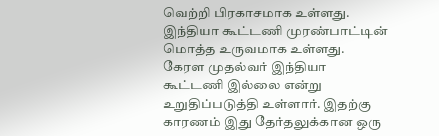வெற்றி பிரகாசமாக உள்ளது. இந்தியா கூட்டணி முரண்பாட்டின் மொத்த உருவமாக உள்ளது. கேரள முதல்வர் இந்தியா கூட்டணி இல்லை என்று உறுதிப்படுத்தி உள்ளார். இதற்கு காரணம் இது தேர்தலுக்கான ஒரு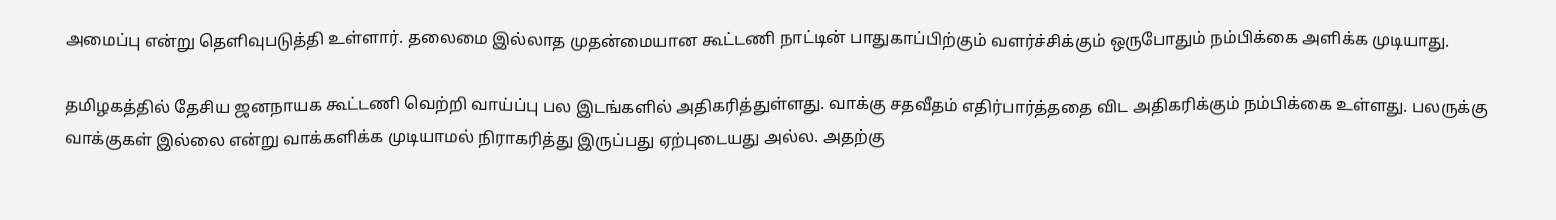அமைப்பு என்று தெளிவுபடுத்தி உள்ளார். தலைமை இல்லாத முதன்மையான கூட்டணி நாட்டின் பாதுகாப்பிற்கும் வளர்ச்சிக்கும் ஒருபோதும் நம்பிக்கை அளிக்க முடியாது.

தமிழகத்தில் தேசிய ஜனநாயக கூட்டணி வெற்றி வாய்ப்பு பல இடங்களில் அதிகரித்துள்ளது. வாக்கு சதவீதம் எதிர்பார்த்ததை விட அதிகரிக்கும் நம்பிக்கை உள்ளது. பலருக்கு வாக்குகள் இல்லை என்று வாக்களிக்க முடியாமல் நிராகரித்து இருப்பது ஏற்புடையது அல்ல. அதற்கு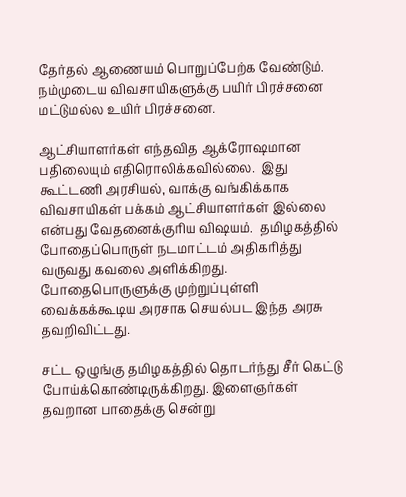தேர்தல் ஆணையம் பொறுப்பேற்க வேண்டும். நம்முடைய விவசாயிகளுக்கு பயிர் பிரச்சனை மட்டுமல்ல உயிர் பிரச்சனை.

ஆட்சியாளர்கள் எந்தவித ஆக்ரோஷமான பதிலையும் எதிரொலிக்கவில்லை.  இது கூட்டணி அரசியல், வாக்கு வங்கிக்காக விவசாயிகள் பக்கம் ஆட்சியாளர்கள் இல்லை என்பது வேதனைக்குரிய விஷயம்.  தமிழகத்தில் போதைப்பொருள் நடமாட்டம் அதிகரித்து வருவது கவலை அளிக்கிறது. போதைபொருளுக்கு முற்றுப்புள்ளி வைக்கக்கூடிய அரசாக செயல்பட இந்த அரசு தவறிவிட்டது.

சட்ட ஒழுங்கு தமிழகத்தில் தொடர்ந்து சீர் கெட்டு போய்க்கொண்டிருக்கிறது. இளைஞர்கள் தவறான பாதைக்கு சென்று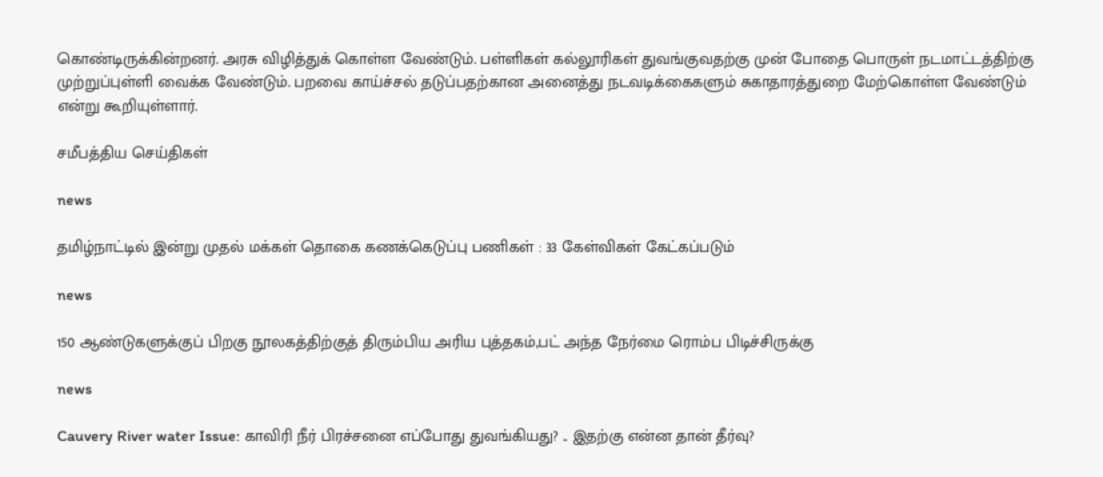கொண்டிருக்கின்றனர். அரசு விழித்துக் கொள்ள வேண்டும். பள்ளிகள் கல்லூரிகள் துவங்குவதற்கு முன் போதை பொருள் நடமாட்டத்திற்கு முற்றுப்புள்ளி வைக்க வேண்டும். பறவை காய்ச்சல் தடுப்பதற்கான அனைத்து நடவடிக்கைகளும் சுகாதாரத்துறை மேற்கொள்ள வேண்டும் என்று கூறியுள்ளார்.

சமீபத்திய செய்திகள்

news

தமிழ்நாட்டில் இன்று முதல் மக்கள் தொகை கணக்கெடுப்பு பணிகள் : 33 கேள்விகள் கேட்கப்படும்

news

150 ஆண்டுகளுக்குப் பிறகு நூலகத்திற்குத் திரும்பிய அரிய புத்தகம்,பட் அந்த நேர்மை ரொம்ப பிடிச்சிருக்கு

news

Cauvery River water Issue: காவிரி நீர் பிரச்சனை எப்போது துவங்கியது? .. இதற்கு என்ன தான் தீர்வு?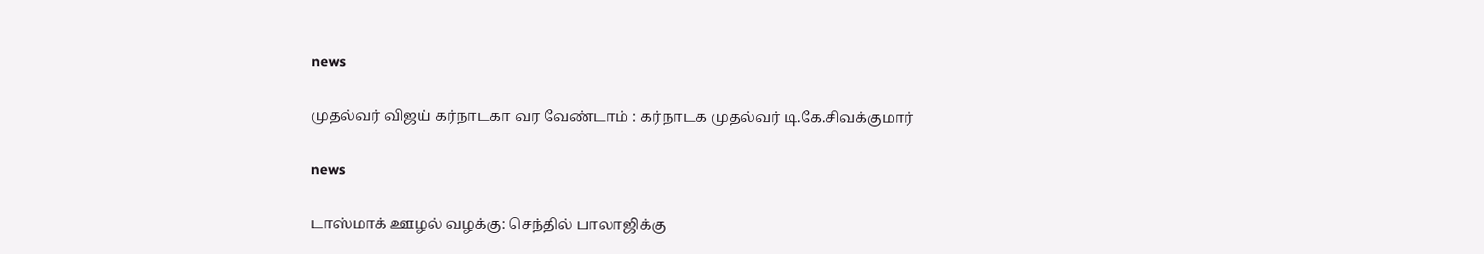news

முதல்வர் விஜய் கர்நாடகா வர வேண்டாம் : கர்நாடக முதல்வர் டி.கே.சிவக்குமார்

news

டாஸ்மாக் ஊழல் வழக்கு: செந்தில் பாலாஜிக்கு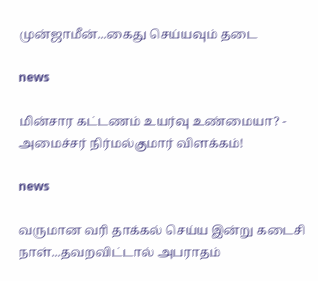முன்ஜாமீன்...கைது செய்யவும் தடை

news

மின்சார கட்டணம் உயர்வு உண்மையா? - அமைச்சர் நிர்மல்குமார் விளக்கம்!

news

வருமான வரி தாக்கல் செய்ய இன்று கடைசி நாள்...தவறவிட்டால் அபராதம்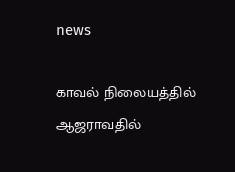news

காவல் நிலையத்தில் ஆஜராவதில்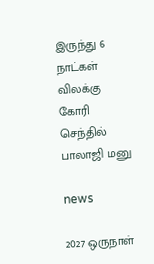இருந்து 6 நாட்கள் விலக்கு கோரி செந்தில் பாலாஜி மனு

news

2027 ஒருநாள்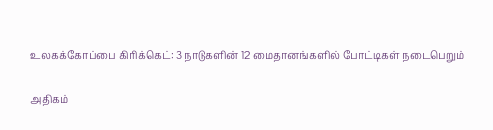உலகக்கோப்பை கிரிக்கெட்: 3 நாடுகளின் 12 மைதானங்களில் போட்டிகள் நடைபெறும்

அதிகம்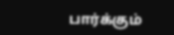பார்க்கும்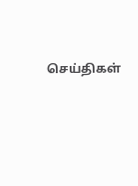செய்திகள்